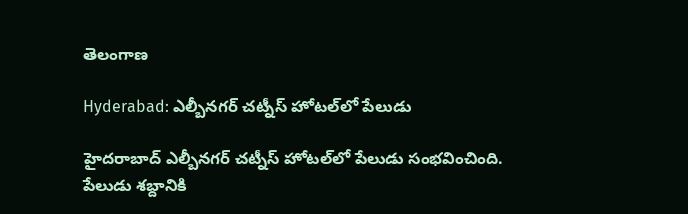తెలంగాణ

Hyderabad: ఎల్బీనగర్‌ చట్నీస్‌ హోటల్‌లో పేలుడు

హైదరాబాద్ ఎల్బీనగర్‌ చట్నీస్‌ హోటల్‌లో పేలుడు సంభవించింది. పేలుడు శబ్దానికి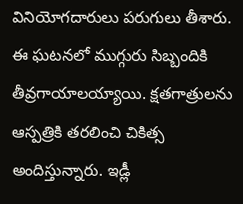వినియోగదారులు పరుగులు తీశారు. ఈ ఘటనలో ముగ్గురు సిబ్బందికి తీవ్రగాయాలయ్యాయి. క్షతగాత్రులను ఆస్పత్రికి తరలించి చికిత్స అందిస్తున్నారు. ఇడ్లీ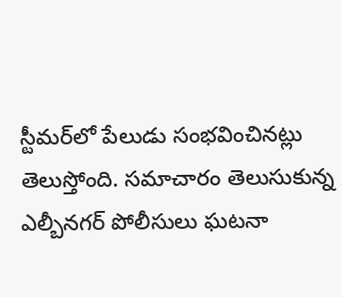స్టీమర్‌లో పేలుడు సంభవించినట్లు తెలుస్తోంది. సమాచారం తెలుసుకున్న ఎల్బీనగర్‌ పోలీసులు ఘటనా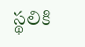స్థలికి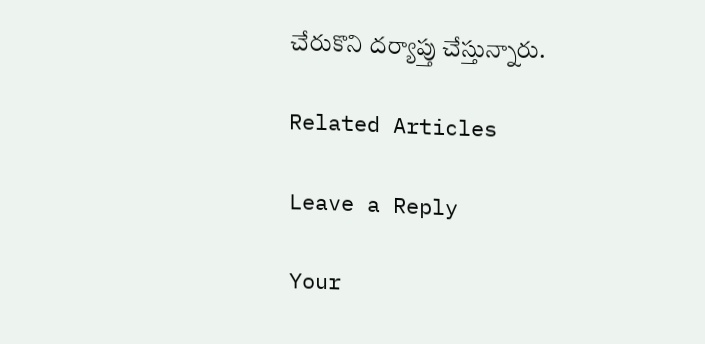చేరుకొని దర్యాప్తు చేస్తున్నారు.

Related Articles

Leave a Reply

Your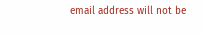email address will not be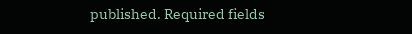published. Required fields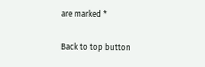are marked *

Back to top button